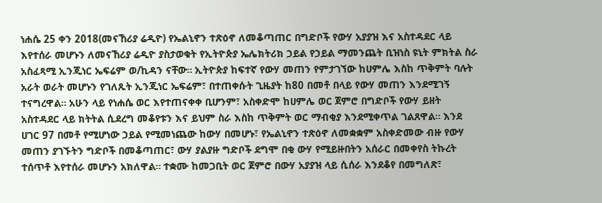ነሐሴ 25 ቀን 2018(መናኸሪያ ሬዲዮ) የኤልኒኖን ተጽዕኖ ለመቆጣጠር በግድቦች የውሃ አያያዝ እና አስተዳደር ላይ እየተሰራ መሆኑን ለመናኸሪያ ሬዲዮ ያስታወቁት የኢትዮጵያ ኤሌክትሪክ ኃይል የኃይል ማመንጨት ቢዝነስ ዩኒት ምክትል ስራ አስፈጻሚ ኢንጂነር ኤፍሬም ወ/ኪዳን ናቸው። ኢትዮጵያ ከፍተኛ የውሃ መጠን የምታገኘው ከሀምሌ እስከ ጥቅምት ባሉት አራት ወራት መሆኑን የገለጹት ኢንጂነር ኤፍሬም፣ በተጠቀሱት ጊዜያት ከ80 በመቶ በላይ የውሃ መጠን እንደሚገኝ ተናግረዋል። አሁን ላይ የነሐሴ ወር እየተጠናቀቀ ቢሆንም፣ አስቀድሞ ከሀምሌ ወር ጀምሮ በግድቦች የውሃ ይዘት አስተዳደር ላይ ክትትል ሲደረግ መቆየቱን እና ይህም ስራ እስከ ጥቅምት ወር ማብቂያ እንደሚቀጥል ገልጸዋል። እንደ ሀገር 97 በመቶ የሚሆነው ኃይል የሚመነጨው ከውሃ በመሆኑ፣ የኤልኒኖን ተጽዕኖ ለመቋቋም አስቀድመው ብዙ የውሃ መጠን ያገኙትን ግድቦች በመቆጣጠር፣ ውሃ ያልያዙ ግድቦች ደግሞ በቂ ውሃ የሚይዙበትን አሰራር በመቀየስ ትኩረት ተሰጥቶ እየተሰራ መሆኑን አክለዋል። ተቋሙ ከመጋቢት ወር ጀምሮ በውሃ አያያዝ ላይ ሲሰራ እንደቆየ በመግለጽ፣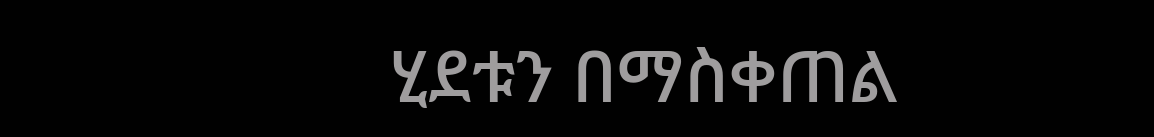ሂደቱን በማስቀጠል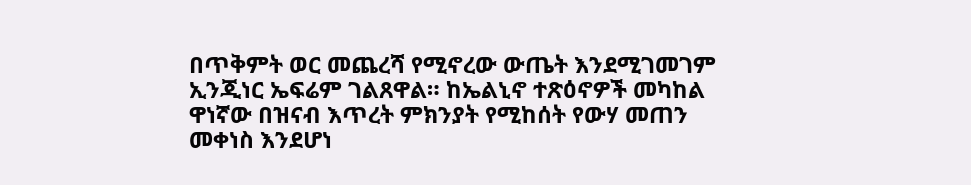በጥቅምት ወር መጨረሻ የሚኖረው ውጤት እንደሚገመገም ኢንጂነር ኤፍሬም ገልጸዋል። ከኤልኒኖ ተጽዕኖዎች መካከል ዋነኛው በዝናብ እጥረት ምክንያት የሚከሰት የውሃ መጠን መቀነስ እንደሆነ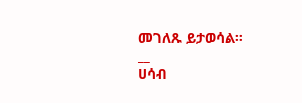መገለጹ ይታወሳል።
__
ሀሳብ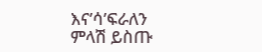እና’ሳ’ፍራለን
ምላሽ ይስጡ